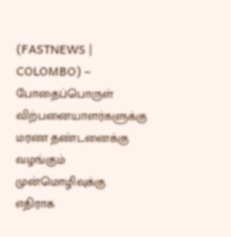(FASTNEWS | COLOMBO) – போதைப்பொருள் விற்பனையாளர்களுக்கு மரண தண்டனைக்கு வழங்கும் முன்மொழிவுக்கு எதிராக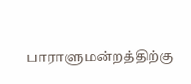பாராளுமன்றத்திற்கு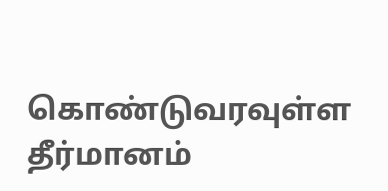கொண்டுவரவுள்ள தீர்மானம்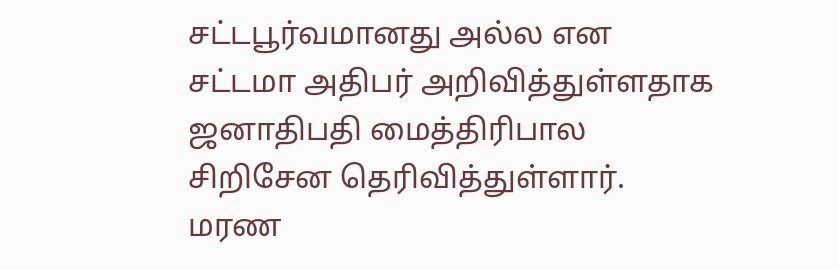சட்டபூர்வமானது அல்ல என சட்டமா அதிபர் அறிவித்துள்ளதாக ஜனாதிபதி மைத்திரிபால சிறிசேன தெரிவித்துள்ளார்.
மரண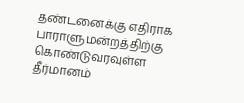தண்டனைக்கு எதிராக பாராளுமன்றத்திற்கு கொண்டுவரவுள்ள தீர்மானம்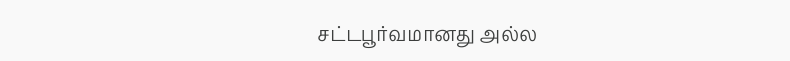சட்டபூர்வமானது அல்ல